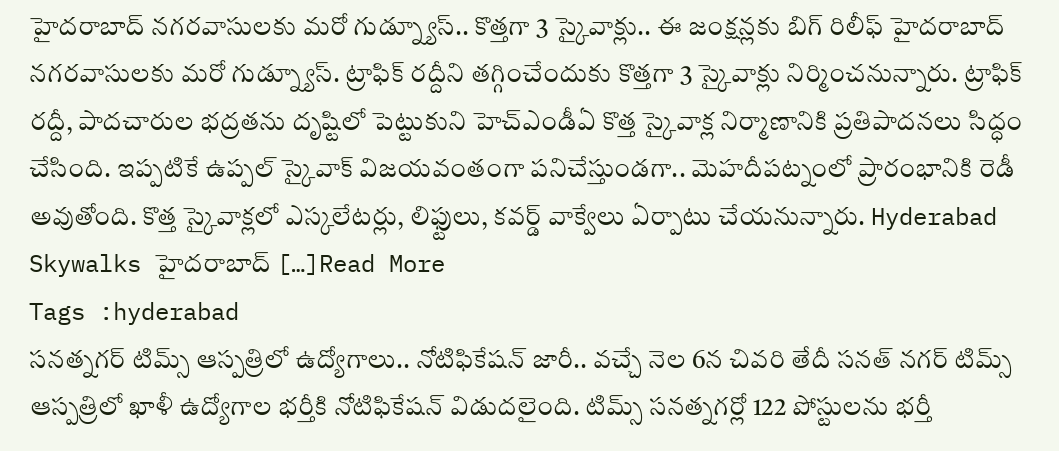హైదరాబాద్ నగరవాసులకు మరో గుడ్న్యూస్.. కొత్తగా 3 స్కైవాక్లు.. ఈ జంక్షన్లకు బిగ్ రిలీఫ్ హైదరాబాద్ నగరవాసులకు మరో గుడ్న్యూస్. ట్రాఫిక్ రద్దీని తగ్గించేందుకు కొత్తగా 3 స్కైవాక్లు నిర్మించనున్నారు. ట్రాఫిక్ రద్దీ, పాదచారుల భద్రతను దృష్టిలో పెట్టుకుని హెచ్ఎండీఏ కొత్త స్కైవాక్ల నిర్మాణానికి ప్రతిపాదనలు సిద్ధం చేసింది. ఇప్పటికే ఉప్పల్ స్కైవాక్ విజయవంతంగా పనిచేస్తుండగా.. మెహదీపట్నంలో ప్రారంభానికి రెడీ అవుతోంది. కొత్త స్కైవాక్లలో ఎస్కలేటర్లు, లిఫ్టులు, కవర్డ్ వాక్వేలు ఏర్పాటు చేయనున్నారు. Hyderabad Skywalks హైదరాబాద్ […]Read More
Tags :hyderabad
సనత్నగర్ టిమ్స్ ఆస్పత్రిలో ఉద్యోగాలు.. నోటిఫికేషన్ జారీ.. వచ్చే నెల 6న చివరి తేదీ సనత్ నగర్ టిమ్స్ ఆస్పత్రిలో ఖాళీ ఉద్యోగాల భర్తీకి నోటిఫికేషన్ విడుదలైంది. టిమ్స్ సనత్నగర్లో 122 పోస్టులను భర్తీ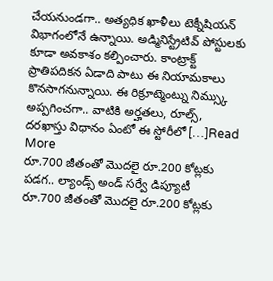చేయనుండగా.. అత్యధిక ఖాళీలు టెక్నీషియన్ విభాగంలోనే ఉన్నాయి. అడ్మినిస్ట్రేటివ్ పోస్టులకు కూడా అవకాశం కల్పించారు. కాంట్రాక్ట్ ప్రాతిపదికన ఏడాది పాటు ఈ నియామకాలు కొనసాగనున్నాయి. ఈ రిక్రూట్మెంట్ను నిమ్స్కు అప్పగించగా.. వాటికి అర్హతలు, రూల్స్, దరఖాస్తు విధానం ఏంటో ఈ స్టోరీలో […]Read More
రూ.700 జీతంతో మొదలై రూ.200 కోట్లకు పడగ.. ల్యాండ్స్ అండ్ సర్వే డిప్యూటీ
రూ.700 జీతంతో మొదలై రూ.200 కోట్లకు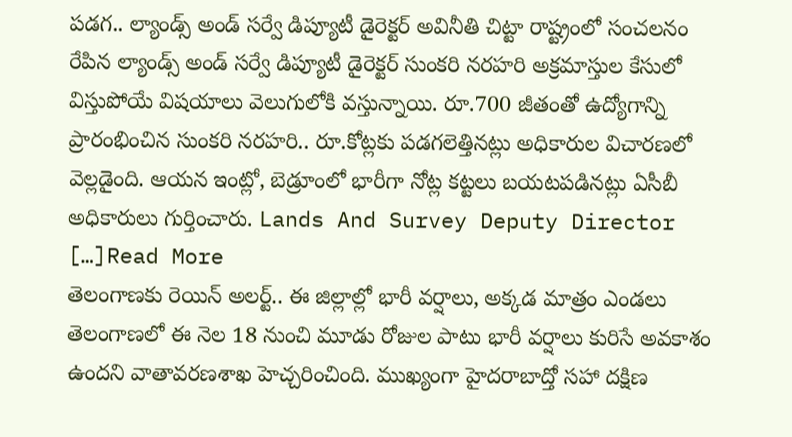పడగ.. ల్యాండ్స్ అండ్ సర్వే డిప్యూటీ డైరెక్టర్ అవినీతి చిట్టా రాష్ట్రంలో సంచలనం రేపిన ల్యాండ్స్ అండ్ సర్వే డిప్యూటీ డైరెక్టర్ సుంకరి నరహరి అక్రమాస్తుల కేసులో విస్తుపోయే విషయాలు వెలుగులోకి వస్తున్నాయి. రూ.700 జీతంతో ఉద్యోగాన్ని ప్రారంభించిన సుంకరి నరహరి.. రూ.కోట్లకు పడగలెత్తినట్లు అధికారుల విచారణలో వెల్లడైంది. ఆయన ఇంట్లో, బెడ్రూంలో భారీగా నోట్ల కట్టలు బయటపడినట్లు ఏసీబీ అధికారులు గుర్తించారు. Lands And Survey Deputy Director […]Read More
తెలంగాణకు రెయిన్ అలర్ట్.. ఈ జిల్లాల్లో భారీ వర్షాలు, అక్కడ మాత్రం ఎండలు తెలంగాణలో ఈ నెల 18 నుంచి మూడు రోజుల పాటు భారీ వర్షాలు కురిసే అవకాశం ఉందని వాతావరణశాఖ హెచ్చరించింది. ముఖ్యంగా హైదరాబాద్తో సహా దక్షిణ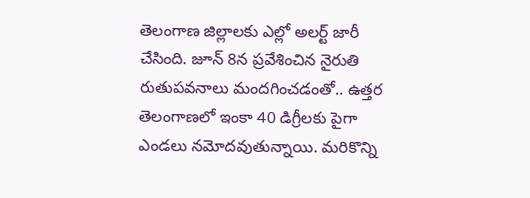తెలంగాణ జిల్లాలకు ఎల్లో అలర్ట్ జారీ చేసింది. జూన్ 8న ప్రవేశించిన నైరుతి రుతుపవనాలు మందగించడంతో.. ఉత్తర తెలంగాణలో ఇంకా 40 డిగ్రీలకు పైగా ఎండలు నమోదవుతున్నాయి. మరికొన్ని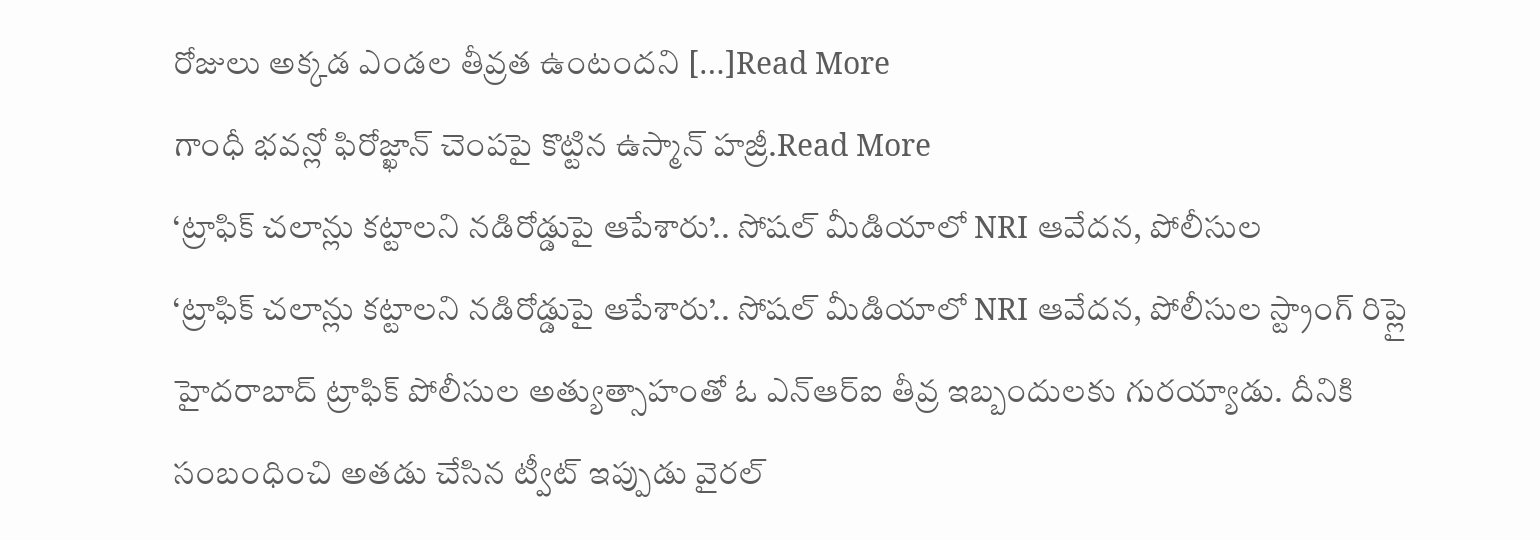రోజులు అక్కడ ఎండల తీవ్రత ఉంటందని […]Read More
గాంధీ భవన్లో ఫిరోజ్ఖాన్ చెంపపై కొట్టిన ఉస్మాన్ హజ్రీ.Read More
‘ట్రాఫిక్ చలాన్లు కట్టాలని నడిరోడ్డుపై ఆపేశారు’.. సోషల్ మీడియాలో NRI ఆవేదన, పోలీసుల
‘ట్రాఫిక్ చలాన్లు కట్టాలని నడిరోడ్డుపై ఆపేశారు’.. సోషల్ మీడియాలో NRI ఆవేదన, పోలీసుల స్ట్రాంగ్ రిప్లై హైదరాబాద్ ట్రాఫిక్ పోలీసుల అత్యుత్సాహంతో ఓ ఎన్ఆర్ఐ తీవ్ర ఇబ్బందులకు గురయ్యాడు. దీనికి సంబంధించి అతడు చేసిన ట్వీట్ ఇప్పుడు వైరల్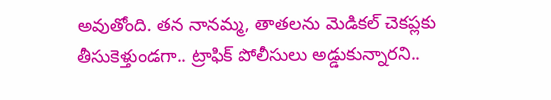అవుతోంది. తన నానమ్మ, తాతలను మెడికల్ చెకప్లకు తీసుకెళ్తుండగా.. ట్రాఫిక్ పోలీసులు అడ్డుకున్నారని..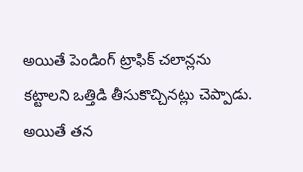అయితే పెండింగ్ ట్రాఫిక్ చలాన్లను కట్టాలని ఒత్తిడి తీసుకొచ్చినట్లు చెప్పాడు. అయితే తన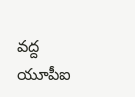వద్ద యూపీఐ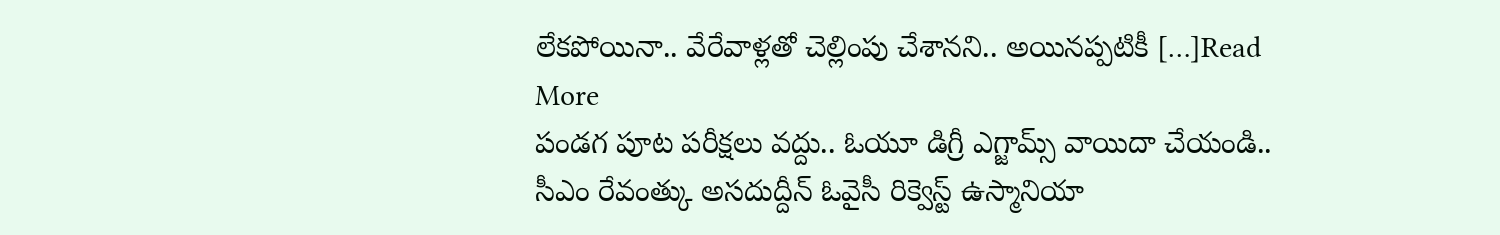లేకపోయినా.. వేరేవాళ్లతో చెల్లింపు చేశానని.. అయినప్పటికీ […]Read More
పండగ పూట పరీక్షలు వద్దు.. ఓయూ డిగ్రీ ఎగ్జామ్స్ వాయిదా చేయండి.. సీఎం రేవంత్కు అసదుద్దీన్ ఓవైసీ రిక్వెస్ట్ ఉస్మానియా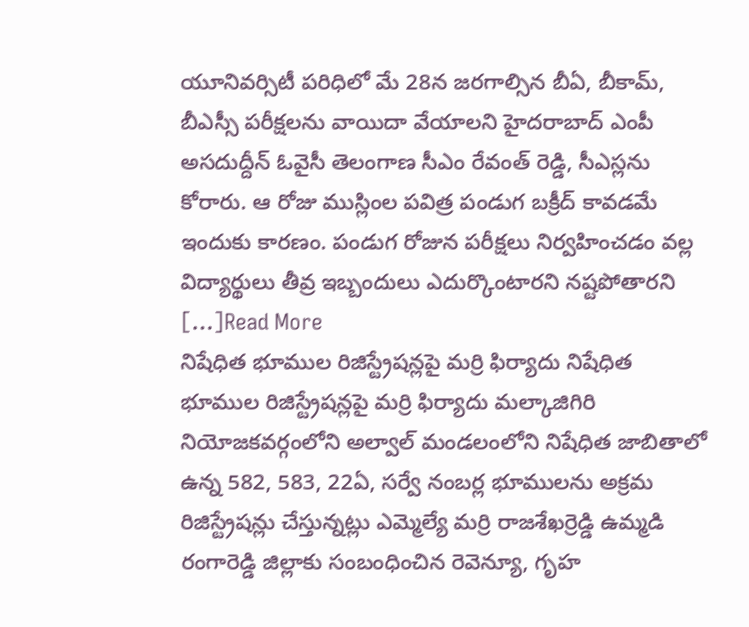యూనివర్సిటీ పరిధిలో మే 28న జరగాల్సిన బీఏ, బీకామ్, బీఎస్సీ పరీక్షలను వాయిదా వేయాలని హైదరాబాద్ ఎంపీ అసదుద్దీన్ ఓవైసీ తెలంగాణ సీఎం రేవంత్ రెడ్డి, సీఎస్లను కోరారు. ఆ రోజు ముస్లింల పవిత్ర పండుగ బక్రీద్ కావడమే ఇందుకు కారణం. పండుగ రోజున పరీక్షలు నిర్వహించడం వల్ల విద్యార్థులు తీవ్ర ఇబ్బందులు ఎదుర్కొంటారని నష్టపోతారని […]Read More
నిషేధిత భూముల రిజిస్ట్రేషన్లపై మర్రి ఫిర్యాదు నిషేధిత భూముల రిజిస్ట్రేషన్లపై మర్రి ఫిర్యాదు మల్కాజిగిరి నియోజకవర్గంలోని అల్వాల్ మండలంలోని నిషేధిత జాబితాలో ఉన్న 582, 583, 22ఏ, సర్వే నంబర్ల భూములను అక్రమ రిజిస్ట్రేషన్లు చేస్తున్నట్లు ఎమ్మెల్యే మర్రి రాజశేఖర్రెడ్డి ఉమ్మడి రంగారెడ్డి జిల్లాకు సంబంధించిన రెవెన్యూ, గృహ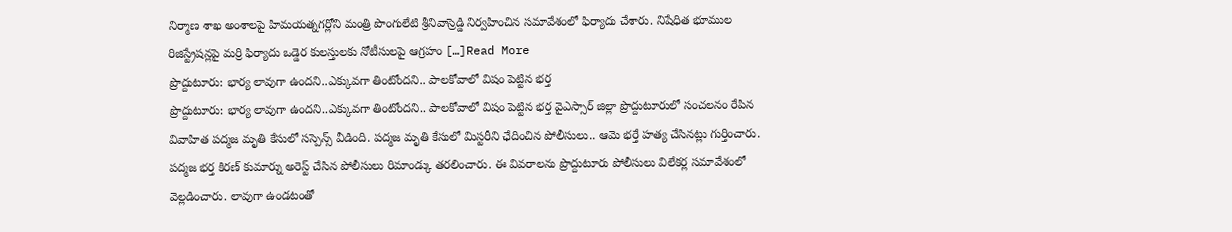నిర్మాణ శాఖ అంశాలపై హిమయత్నగర్లోని మంత్రి పొంగులేటి శ్రీనివాస్రెడ్డి నిర్వహించిన సమావేశంలో ఫిర్యాదు చేశారు. నిషేధిత భూముల రిజిస్ట్రేషన్లపై మర్రి ఫిర్యాదు ఒడ్డెర కులస్తులకు నోటీసులపై ఆగ్రహం […]Read More
ప్రొద్దుటూరు: భార్య లావుగా ఉందని..ఎక్కువగా తింటోందని.. పాలకోవాలో విషం పెట్టిన భర్త
ప్రొద్దుటూరు: భార్య లావుగా ఉందని..ఎక్కువగా తింటోందని.. పాలకోవాలో విషం పెట్టిన భర్త వైఎస్సార్ జిల్లా ప్రొద్దుటూరులో సంచలనం రేపిన వివాహిత పద్మజ మృతి కేసులో సస్పెన్స్ వీడింది. పద్మజ మృతి కేసులో మిస్టరీని ఛేదించిన పోలీసులు.. ఆమె భర్తే హత్య చేసినట్లు గుర్తించారు. పద్మజ భర్త కిరణ్ కుమార్ను అరెస్ట్ చేసిన పోలీసులు రిమాండ్కు తరలించారు. ఈ వివరాలను ప్రొద్దుటూరు పోలీసులు విలేకర్ల సమావేశంలో వెల్లడించారు. లావుగా ఉండటంతో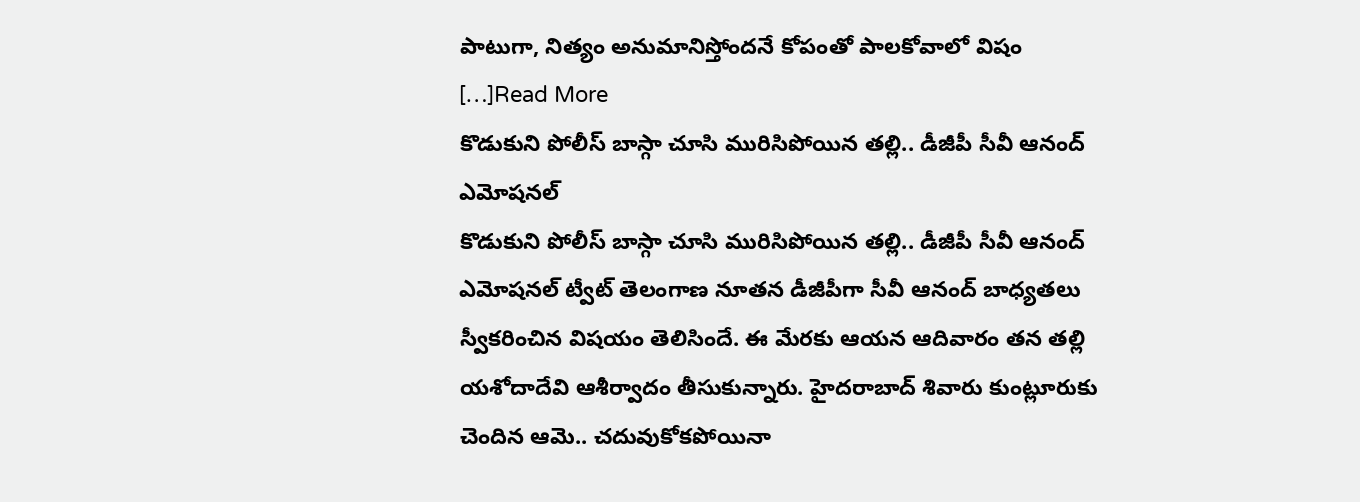పాటుగా, నిత్యం అనుమానిస్తోందనే కోపంతో పాలకోవాలో విషం […]Read More
కొడుకుని పోలీస్ బాస్గా చూసి మురిసిపోయిన తల్లి.. డీజీపీ సీవీ ఆనంద్ ఎమోషనల్
కొడుకుని పోలీస్ బాస్గా చూసి మురిసిపోయిన తల్లి.. డీజీపీ సీవీ ఆనంద్ ఎమోషనల్ ట్వీట్ తెలంగాణ నూతన డీజీపీగా సీవీ ఆనంద్ బాధ్యతలు స్వీకరించిన విషయం తెలిసిందే. ఈ మేరకు ఆయన ఆదివారం తన తల్లి యశోదాదేవి ఆశీర్వాదం తీసుకున్నారు. హైదరాబాద్ శివారు కుంట్లూరుకు చెందిన ఆమె.. చదువుకోకపోయినా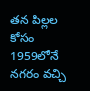తన పిల్లల కోసం 1959లోనే నగరం వచ్చి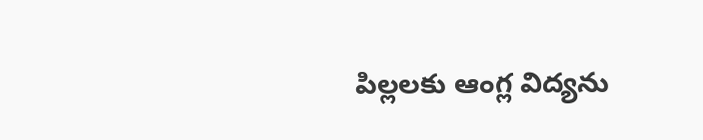పిల్లలకు ఆంగ్ల విద్యను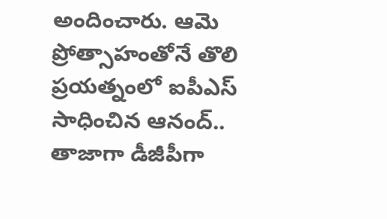అందించారు. ఆమె ప్రోత్సాహంతోనే తొలి ప్రయత్నంలో ఐపీఎస్ సాధించిన ఆనంద్.. తాజాగా డీజీపీగా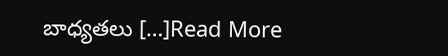బాధ్యతలు […]Read More